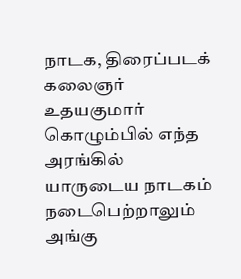நாடக, திரைப்படக் கலைஞர்
உதயகுமார்
கொழும்பில் எந்த அரங்கில் யாருடைய நாடகம் நடைபெற்றாலும் அங்கு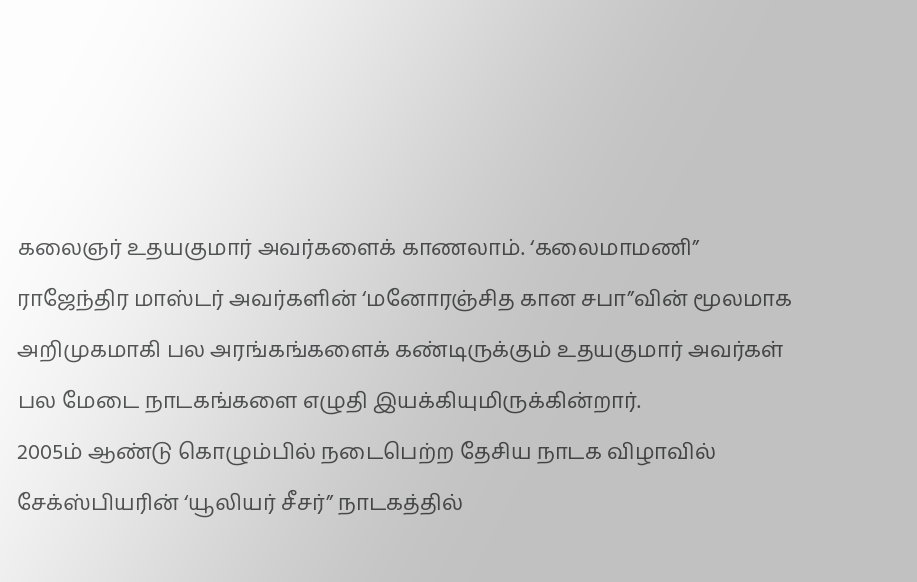கலைஞர் உதயகுமார் அவர்களைக் காணலாம். ‘கலைமாமணி” ராஜேந்திர மாஸ்டர் அவர்களின் ‘மனோரஞ்சித கான சபா”வின் மூலமாக அறிமுகமாகி பல அரங்கங்களைக் கண்டிருக்கும் உதயகுமார் அவர்கள் பல மேடை நாடகங்களை எழுதி இயக்கியுமிருக்கின்றார்.
2005ம் ஆண்டு கொழும்பில் நடைபெற்ற தேசிய நாடக விழாவில் சேக்ஸ்பியரின் ‘யூலியர் சீசர்” நாடகத்தில்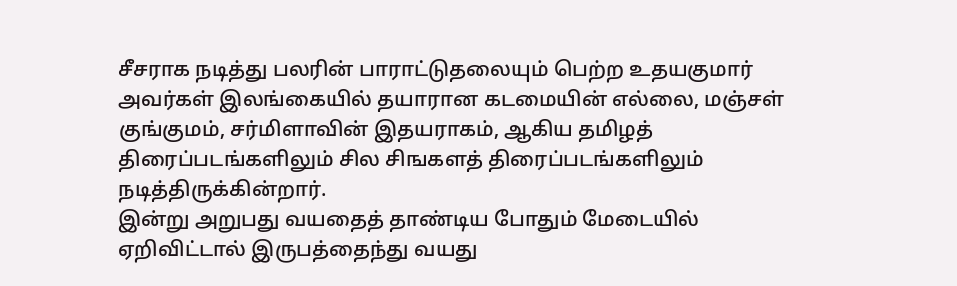சீசராக நடித்து பலரின் பாராட்டுதலையும் பெற்ற உதயகுமார் அவர்கள் இலங்கையில் தயாரான கடமையின் எல்லை, மஞ்சள் குங்குமம், சர்மிளாவின் இதயராகம், ஆகிய தமிழத் திரைப்படங்களிலும் சில சிஙகளத் திரைப்படங்களிலும் நடித்திருக்கின்றார்.
இன்று அறுபது வயதைத் தாண்டிய போதும் மேடையில் ஏறிவிட்டால் இருபத்தைந்து வயது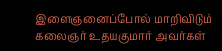இளைஞனைப்போல் மாறிவிடும் கலைஞர் உதயகுமார் அவர்கள்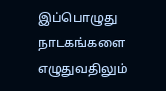இப்பொழுது நாடகங்களை எழுதுவதிலும்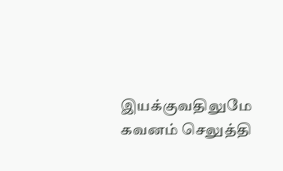இயக்குவதிலுமே கவனம் செலுத்தி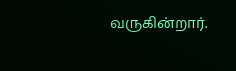வருகின்றார்.